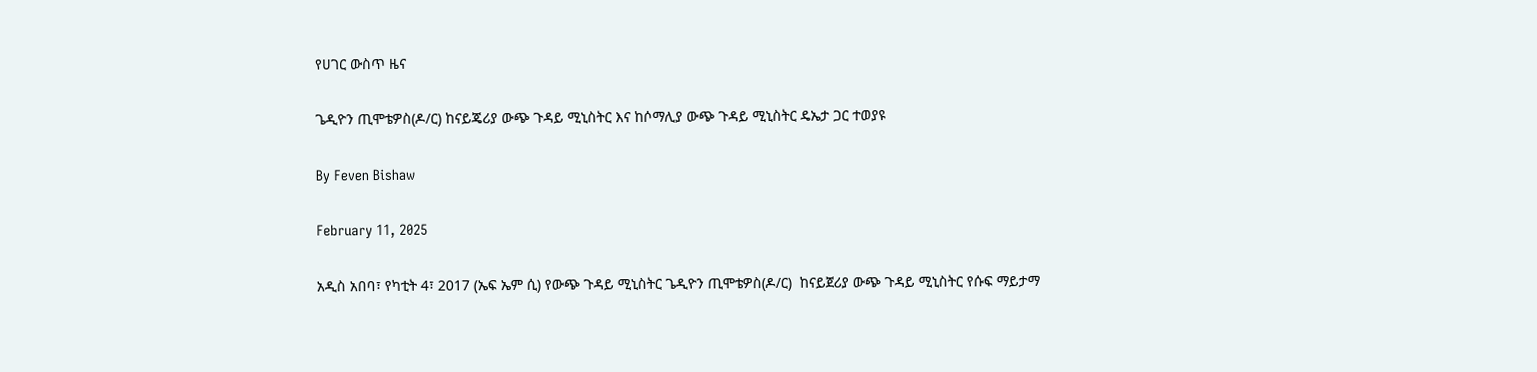የሀገር ውስጥ ዜና

ጌዲዮን ጢሞቴዎስ(ዶ/ር) ከናይጄሪያ ውጭ ጉዳይ ሚኒስትር እና ከሶማሊያ ውጭ ጉዳይ ሚኒስትር ዴኤታ ጋር ተወያዩ

By Feven Bishaw

February 11, 2025

አዲስ አበባ፣ የካቲት 4፣ 2017 (ኤፍ ኤም ሲ) የውጭ ጉዳይ ሚኒስትር ጌዲዮን ጢሞቴዎስ(ዶ/ር)  ከናይጀሪያ ውጭ ጉዳይ ሚኒስትር የሱፍ ማይታማ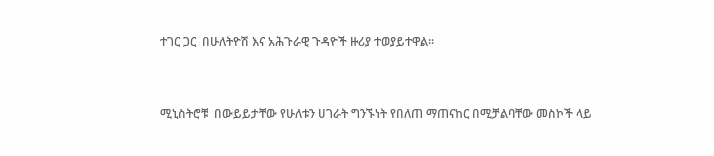ተገር ጋር  በሁለትዮሽ እና አሕጉራዊ ጉዳዮች ዙሪያ ተወያይተዋል።



ሚኒስትሮቹ  በውይይታቸው የሁለቱን ሀገራት ግንኙነት የበለጠ ማጠናከር በሚቻልባቸው መስኮች ላይ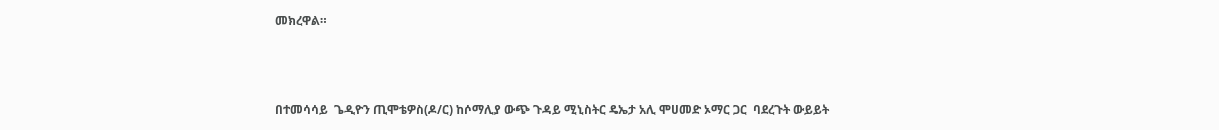መክረዋል።



በተመሳሳይ  ጌዲዮን ጢሞቴዎስ(ዶ/ር) ከሶማሊያ ውጭ ጉዳይ ሚኒስትር ዴኤታ አሊ ሞሀመድ ኦማር ጋር  ባደረጉት ውይይት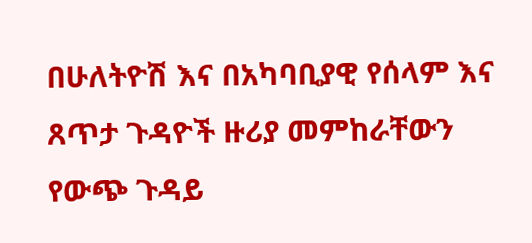በሁለትዮሽ እና በአካባቢያዊ የሰላም እና ጸጥታ ጉዳዮች ዙሪያ መምከራቸውን የውጭ ጉዳይ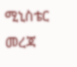ሚኒስቴር መረጃ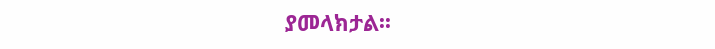ያመላክታል፡፡